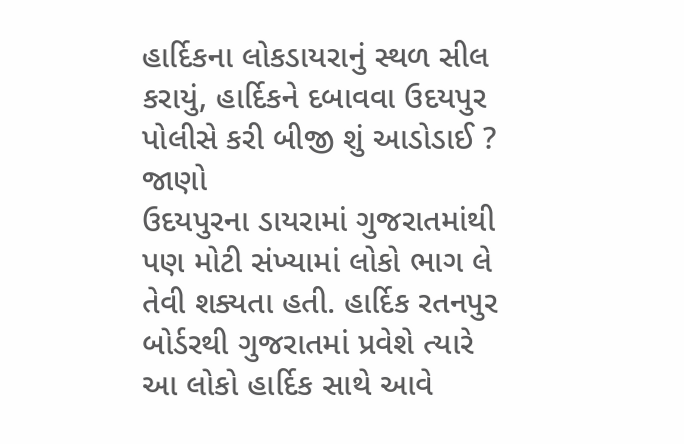હાર્દિકના લોકડાયરાનું સ્થળ સીલ કરાયું, હાર્દિકને દબાવવા ઉદયપુર પોલીસે કરી બીજી શું આડોડાઈ ? જાણો
ઉદયપુરના ડાયરામાં ગુજરાતમાંથી પણ મોટી સંખ્યામાં લોકો ભાગ લે તેવી શક્યતા હતી. હાર્દિક રતનપુર બોર્ડરથી ગુજરાતમાં પ્રવેશે ત્યારે આ લોકો હાર્દિક સાથે આવે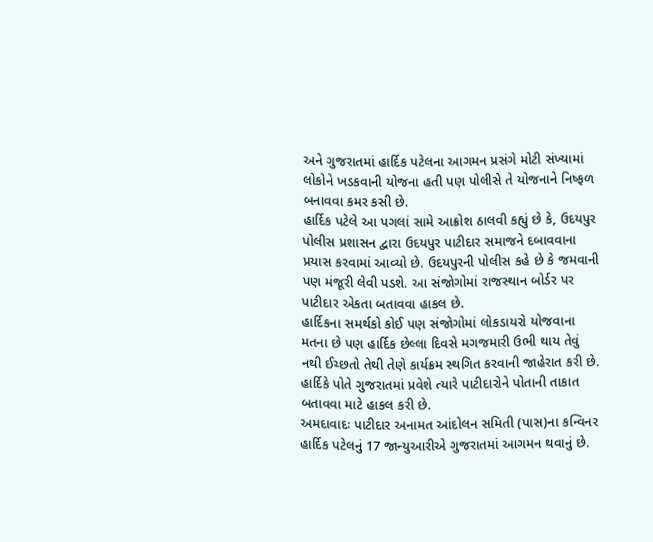અને ગુજરાતમાં હાર્દિક પટેલના આગમન પ્રસંગે મોટી સંખ્યામાં લોકોને ખડકવાની યોજના હતી પણ પોલીસે તે યોજનાને નિષ્ફળ બનાવવા કમર કસી છે.
હાર્દિક પટેલે આ પગલાં સામે આક્રોશ ઠાલવી કહ્યું છે કે, ઉદયપુર પોલીસ પ્રશાસન દ્વારા ઉદયપુર પાટીદાર સમાજને દબાવવાના પ્રયાસ કરવામાં આવ્યો છે. ઉદયપુરની પોલીસ કહે છે કે જમવાની પણ મંજૂરી લેવી પડશે. આ સંજોગોમાં રાજસ્થાન બોર્ડર પર પાટીદાર એકતા બતાવવા હાકલ છે.
હાર્દિકના સમર્થકો કોઈ પણ સંજોગોમાં લોકડાયરો યોજવાના મતના છે પણ હાર્દિક છેલ્લા દિવસે મગજમારી ઉભી થાય તેવું નથી ઈચ્છતો તેથી તેણે કાર્યક્રમ સ્થગિત કરવાની જાહેરાત કરી છે. હાર્દિકે પોતે ગુજરાતમાં પ્રવેશે ત્યારે પાટીદારોને પોતાની તાકાત બતાવવા માટે હાકલ કરી છે.
અમદાવાદઃ પાટીદાર અનામત આંદોલન સમિતી (પાસ)ના કન્વિનર હાર્દિક પટેલનું 17 જાન્યુઆરીએ ગુજરાતમાં આગમન થવાનું છે.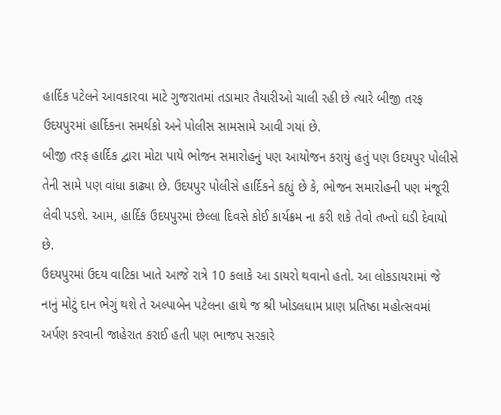હાર્દિક પટેલને આવકારવા માટે ગુજરાતમાં તડામાર તૈયારીઓ ચાલી રહી છે ત્યારે બીજી તરફ ઉદયપુરમાં હાર્દિકના સમર્થકો અને પોલીસ સામસામે આવી ગયાં છે.
બીજી તરફ હાર્દિક દ્વારા મોટા પાયે ભોજન સમારોહનું પણ આયોજન કરાયું હતું પણ ઉદયપુર પોલીસે તેની સામે પણ વાંધા કાઢ્યા છે. ઉદયપુર પોલીસે હાર્દિકને કહ્યું છે કે, ભોજન સમારોહની પણ મંજૂરી લેવી પડશે. આમ, હાર્દિક ઉદયપુરમાં છેલ્લા દિવસે કોઈ કાર્યક્રમ ના કરી શકે તેવો તખ્તો ઘડી દેવાયો છે.
ઉદયપુરમાં ઉદય વાટિકા ખાતે આજે રાત્રે 10 કલાકે આ ડાયરો થવાનો હતો. આ લોકડાયરામાં જે નાનું મોટું દાન ભેગું થશે તે અલ્પાબેન પટેલના હાથે જ શ્રી ખોડલધામ પ્રાણ પ્રતિષ્ઠા મહોત્સવમાં અર્પણ કરવાની જાહેરાત કરાઈ હતી પણ ભાજપ સરકારે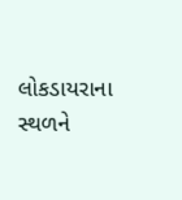લોકડાયરાના સ્થળને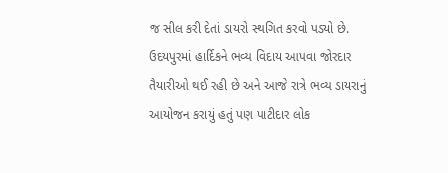જ સીલ કરી દેતાં ડાયરો સ્થગિત કરવો પડ્યો છે.
ઉદયપુરમાં હાર્દિકને ભવ્ય વિદાય આપવા જોરદાર તૈયારીઓ થઈ રહી છે અને આજે રાત્રે ભવ્ય ડાયરાનું આયોજન કરાયું હતું પણ પાટીદાર લોક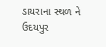ડાયરાના સ્થળ ને ઉદયપુર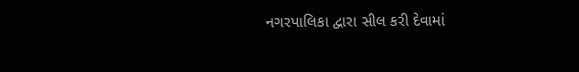નગરપાલિકા દ્વારા સીલ કરી દેવામાં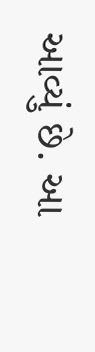આવ્યું છે. આ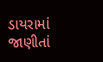ડાયરામાં જાણીતાં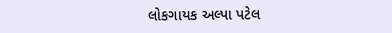લોકગાયક અલ્પા પટેલ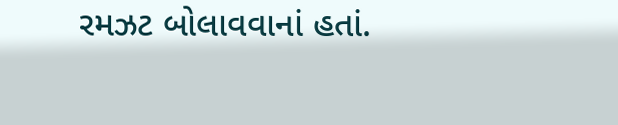રમઝટ બોલાવવાનાં હતાં.